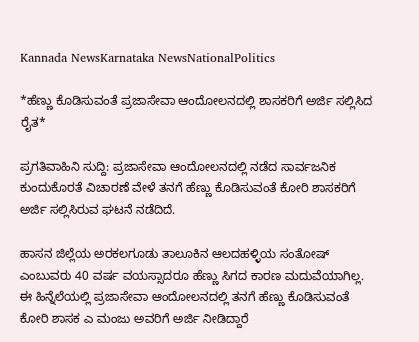Kannada NewsKarnataka NewsNationalPolitics

*ಹೆಣ್ಣು ಕೊಡಿಸುವಂತೆ ಪ್ರಜಾಸೇವಾ ಆಂದೋಲನದಲ್ಲಿ ಶಾಸಕರಿಗೆ ಅರ್ಜಿ ಸಲ್ಲಿಸಿದ ರೈತ*

ಪ್ರಗತಿವಾಹಿನಿ ಸುದ್ದಿ: ಪ್ರಜಾಸೇವಾ ಆಂದೋಲನದಲ್ಲಿ ನಡೆದ ಸಾರ್ವಜನಿಕ ಕುಂದುಕೊರತೆ ವಿಚಾರಣೆ ವೇಳೆ ತನಗೆ ಹೆಣ್ಣು ಕೊಡಿಸುವಂತೆ ಕೋರಿ ಶಾಸಕರಿಗೆ ಅರ್ಜಿ ಸಲ್ಲಿಸಿರುವ ಘಟನೆ ನಡೆದಿದೆ.

ಹಾಸನ ಜಿಲ್ಲೆಯ ಅರಕಲಗೂಡು ತಾಲೂಕಿನ ಆಲದಹಳ್ಳಿಯ ಸಂತೋಷ್  ಎಂಬುವರು 40 ವರ್ಷ ವಯಸ್ಸಾದರೂ ಹೆಣ್ಣು ಸಿಗದ ಕಾರಣ ಮದುವೆಯಾಗಿಲ್ಲ. ಈ ಹಿನ್ನೆಲೆಯಲ್ಲಿ ಪ್ರಜಾಸೇವಾ ಆಂದೋಲನದಲ್ಲಿ ತನಗೆ ಹೆಣ್ಣು ಕೊಡಿಸುವಂತೆ ಕೋರಿ ಶಾಸಕ ಎ ಮಂಜು ಅವರಿಗೆ ಅರ್ಜಿ ನೀಡಿದ್ದಾರೆ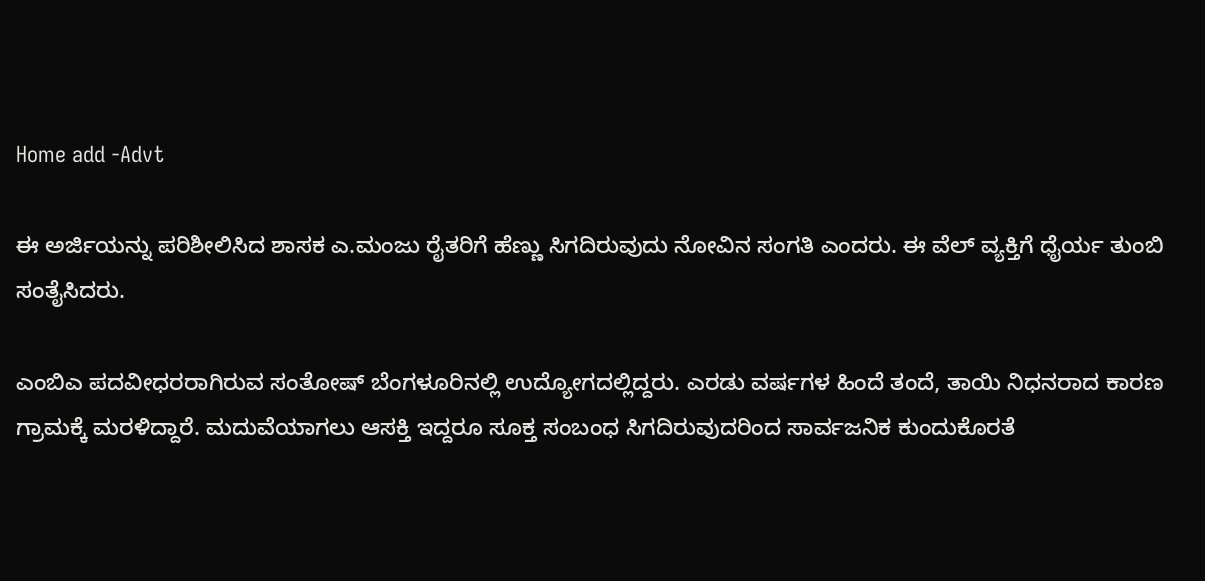Home add -Advt

ಈ ಅರ್ಜಿಯನ್ನು ಪರಿಶೀಲಿಸಿದ ಶಾಸಕ ಎ.ಮಂಜು ರೈತರಿಗೆ ಹೆಣ್ಣು ಸಿಗದಿರುವುದು ನೋವಿನ ಸಂಗತಿ ಎಂದರು. ಈ ವೆಲ್ ವ್ಯಕ್ತಿಗೆ ಧೈರ್ಯ ತುಂಬಿ ಸಂತೈಸಿದರು.

ಎಂಬಿಎ ಪದವೀಧರರಾಗಿರುವ ಸಂತೋಷ್ ಬೆಂಗಳೂರಿನಲ್ಲಿ ಉದ್ಯೋಗದಲ್ಲಿದ್ದರು. ಎರಡು ವರ್ಷಗಳ ಹಿಂದೆ ತಂದೆ, ತಾಯಿ ನಿಧನರಾದ ಕಾರಣ ಗ್ರಾಮಕ್ಕೆ ಮರಳಿದ್ದಾರೆ. ಮದುವೆಯಾಗಲು ಆಸಕ್ತಿ ಇದ್ದರೂ ಸೂಕ್ತ ಸಂಬಂಧ ಸಿಗದಿರುವುದರಿಂದ ಸಾರ್ವಜನಿಕ ಕುಂದುಕೊರತೆ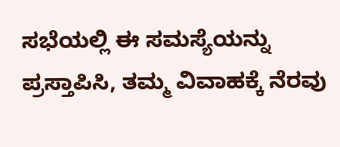ಸಭೆಯಲ್ಲಿ ಈ ಸಮಸ್ಯೆಯನ್ನು ಪ್ರಸ್ತಾಪಿಸಿ, ತಮ್ಮ ವಿವಾಹಕ್ಕೆ ನೆರವು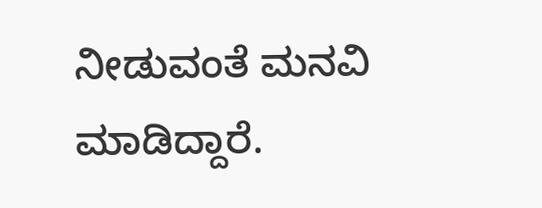ನೀಡುವಂತೆ ಮನವಿ ಮಾಡಿದ್ದಾರೆ.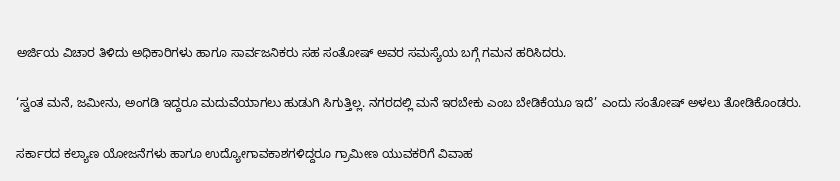ಅರ್ಜಿಯ ವಿಚಾರ ತಿಳಿದು ಅಧಿಕಾರಿಗಳು ಹಾಗೂ ಸಾರ್ವಜನಿಕರು ಸಹ ಸಂತೋಷ್ ಅವರ ಸಮಸ್ಯೆಯ ಬಗ್ಗೆ ಗಮನ ಹರಿಸಿದರು.

‘ಸ್ವಂತ ಮನೆ, ಜಮೀನು, ಅಂಗಡಿ ಇದ್ದರೂ ಮದುವೆಯಾಗಲು ಹುಡುಗಿ ಸಿಗುತ್ತಿಲ್ಲ. ನಗರದಲ್ಲಿ ಮನೆ ಇರಬೇಕು ಎಂಬ ಬೇಡಿಕೆಯೂ ಇದೆ’ ಎಂದು ಸಂತೋಷ್ ಅಳಲು ತೋಡಿಕೊಂಡರು.

ಸರ್ಕಾರದ ಕಲ್ಯಾಣ ಯೋಜನೆಗಳು ಹಾಗೂ ಉದ್ಯೋಗಾವಕಾಶಗಳಿದ್ದರೂ ಗ್ರಾಮೀಣ ಯುವಕರಿಗೆ ವಿವಾಹ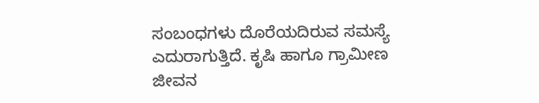ಸಂಬಂಧಗಳು ದೊರೆಯದಿರುವ ಸಮಸ್ಯೆ ಎದುರಾಗುತ್ತಿದೆ. ಕೃಷಿ ಹಾಗೂ ಗ್ರಾಮೀಣ ಜೀವನ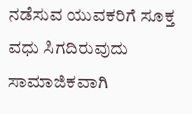ನಡೆಸುವ ಯುವಕರಿಗೆ ಸೂಕ್ತ ವಧು ಸಿಗದಿರುವುದು ಸಾಮಾಜಿಕವಾಗಿ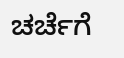ಚರ್ಚೆಗೆ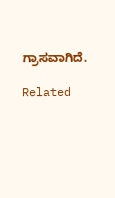ಗ್ರಾಸವಾಗಿದೆ.

Related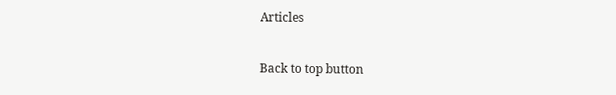Articles

Back to top button